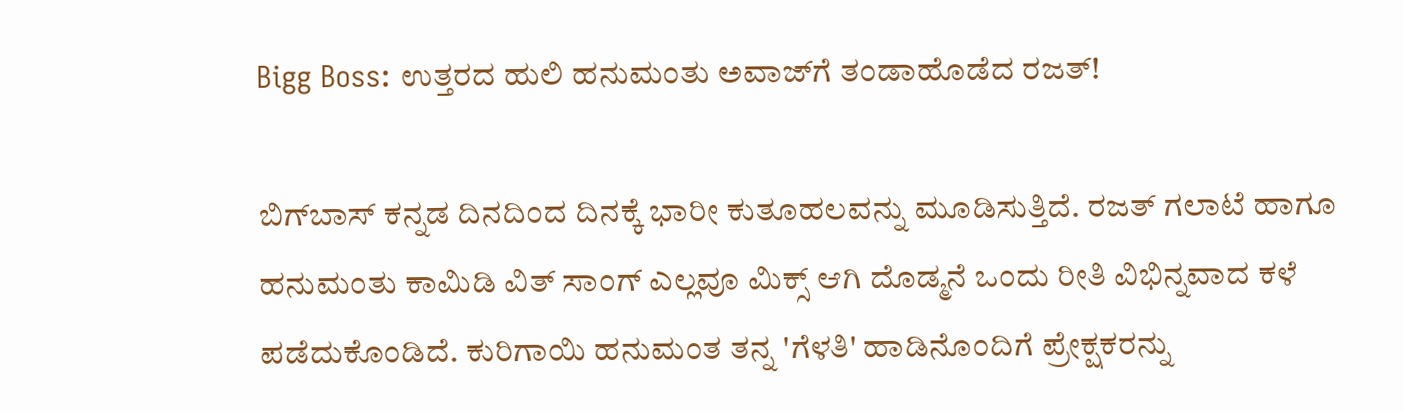Bigg Boss: ಉತ್ತರದ ಹುಲಿ ಹನುಮಂತು ಅವಾಜ್‌ಗೆ ತಂಡಾಹೊಡೆದ ರಜತ್!

ಬಿಗ್‌ಬಾಸ್‌ ಕನ್ನಡ ದಿನದಿಂದ ದಿನಕ್ಕೆ ಭಾರೀ ಕುತೂಹಲವನ್ನು ಮೂಡಿಸುತ್ತಿದೆ. ರಜತ್ ಗಲಾಟೆ ಹಾಗೂ ಹನುಮಂತು ಕಾಮಿಡಿ ವಿತ್‌ ಸಾಂಗ್ ಎಲ್ಲವೂ ಮಿಕ್ಸ್ ಆಗಿ ದೊಡ್ಮನೆ ಒಂದು ರೀತಿ ವಿಭಿನ್ನವಾದ ಕಳೆ ಪಡೆದುಕೊಂಡಿದೆ. ಕುರಿಗಾಯಿ ಹನುಮಂತ ತನ್ನ 'ಗೆಳತಿ' ಹಾಡಿನೊಂದಿಗೆ ಪ್ರೇಕ್ಷಕರನ್ನು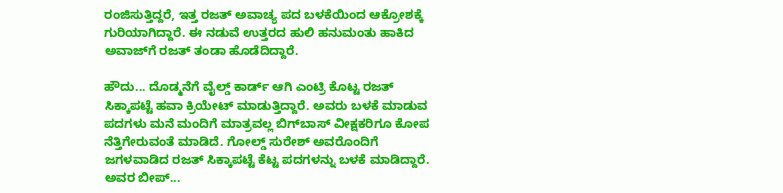ರಂಜಿಸುತ್ತಿದ್ದರೆ, ಇತ್ತ ರಜತ್ ಅವಾಚ್ಯ ಪದ ಬಳಕೆಯಿಂದ ಆಕ್ರೋಶಕ್ಕೆ ಗುರಿಯಾಗಿದ್ದಾರೆ. ಈ ನಡುವೆ ಉತ್ತರದ ಹುಲಿ ಹನುಮಂತು ಹಾಕಿದ ಅವಾಜ್‌ಗೆ ರಜತ್ ತಂಡಾ ಹೊಡೆದಿದ್ದಾರೆ.

ಹೌದು... ದೊಡ್ಮನೆಗೆ ವೈಲ್ಡ್‌ ಕಾರ್ಡ್‌ ಆಗಿ ಎಂಟ್ರಿ ಕೊಟ್ಟ ರಜತ್ ಸಿಕ್ಕಾಪಟ್ಟೆ ಹವಾ ಕ್ರಿಯೇಟ್ ಮಾಡುತ್ತಿದ್ದಾರೆ. ಅವರು ಬಳಕೆ ಮಾಡುವ ಪದಗಳು ಮನೆ ಮಂದಿಗೆ ಮಾತ್ರವಲ್ಲ ಬಿಗ್‌ಬಾಸ್‌ ವೀಕ್ಷಕರಿಗೂ ಕೋಪ ನೆತ್ತಿಗೇರುವಂತೆ ಮಾಡಿದೆ. ಗೋಲ್ಡ್‌ ಸುರೇಶ್ ಅವರೊಂದಿಗೆ ಜಗಳವಾಡಿದ ರಜತ್ ಸಿಕ್ಕಾಪಟ್ಟೆ ಕೆಟ್ಟ ಪದಗಳನ್ನು ಬಳಕೆ ಮಾಡಿದ್ದಾರೆ. ಅವರ ಬೀಪ್...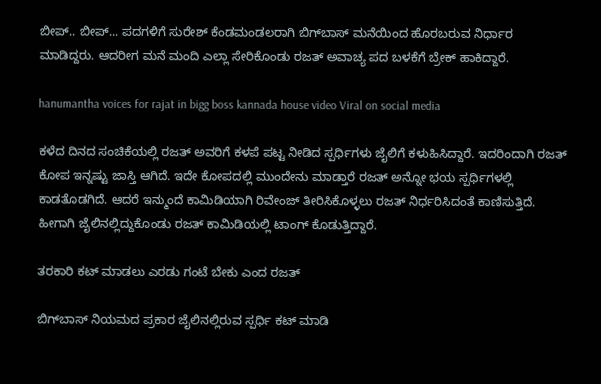ಬೀಪ್.. ಬೀಪ್... ಪದಗಳಿಗೆ ಸುರೇಶ್ ಕೆಂಡಮಂಡಲರಾಗಿ ಬಿಗ್‌ಬಾಸ್‌ ಮನೆಯಿಂದ ಹೊರಬರುವ ನಿರ್ಧಾರ ಮಾಡಿದ್ದರು. ಆದರೀಗ ಮನೆ ಮಂದಿ ಎಲ್ಲಾ ಸೇರಿಕೊಂಡು ರಜತ್‌ ಅವಾಚ್ಯ ಪದ ಬಳಕೆಗೆ ಬ್ರೇಕ್ ಹಾಕಿದ್ದಾರೆ.

hanumantha voices for rajat in bigg boss kannada house video Viral on social media

ಕಳೆದ ದಿನದ ಸಂಚಿಕೆಯಲ್ಲಿ ರಜತ್‌ ಅವರಿಗೆ ಕಳಪೆ ಪಟ್ಟ ನೀಡಿದ ಸ್ಪರ್ಧಿಗಳು ಜೈಲಿಗೆ ಕಳುಹಿಸಿದ್ದಾರೆ. ಇದರಿಂದಾಗಿ ರಜತ್ ಕೋಪ ಇನ್ನಷ್ಟು ಜಾಸ್ತಿ ಆಗಿದೆ. ಇದೇ ಕೋಪದಲ್ಲಿ ಮುಂದೇನು ಮಾಡ್ತಾರೆ ರಜತ್ ಅನ್ನೋ ಭಯ ಸ್ಪರ್ಧಿಗಳಲ್ಲಿ ಕಾಡತೊಡಗಿದೆ. ಆದರೆ ಇನ್ಮುಂದೆ ಕಾಮಿಡಿಯಾಗಿ ರಿವೇಂಜ್‌ ತೀರಿಸಿಕೊಳ್ಳಲು ರಜತ್‌ ನಿರ್ಧರಿಸಿದಂತೆ ಕಾಣಿಸುತ್ತಿದೆ. ಹೀಗಾಗಿ ಜೈಲಿನಲ್ಲಿದ್ದುಕೊಂಡು ರಜತ್ ಕಾಮಿಡಿಯಲ್ಲಿ ಟಾಂಗ್‌ ಕೊಡುತ್ತಿದ್ದಾರೆ.

ತರಕಾರಿ ಕಟ್ ಮಾಡಲು ಎರಡು ಗಂಟೆ ಬೇಕು ಎಂದ ರಜತ್

ಬಿಗ್‌ಬಾಸ್‌ ನಿಯಮದ ಪ್ರಕಾರ ಜೈಲಿನಲ್ಲಿರುವ ಸ್ಪರ್ಧಿ ಕಟ್‌ ಮಾಡಿ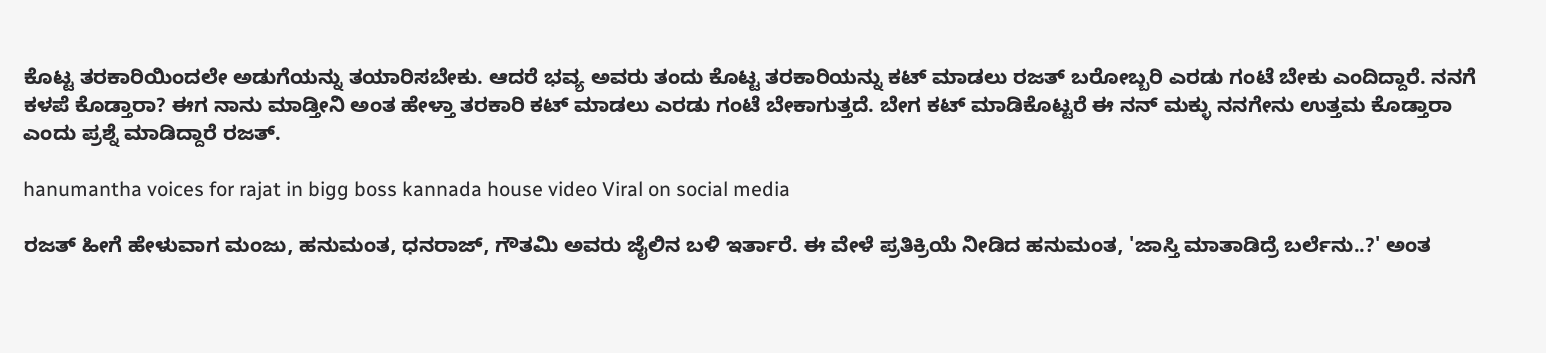ಕೊಟ್ಟ ತರಕಾರಿಯಿಂದಲೇ ಅಡುಗೆಯನ್ನು ತಯಾರಿಸಬೇಕು. ಆದರೆ ಭವ್ಯ ಅವರು ತಂದು ಕೊಟ್ಟ ತರಕಾರಿಯನ್ನು ಕಟ್ ಮಾಡಲು ರಜತ್ ಬರೋಬ್ಬರಿ ಎರಡು ಗಂಟೆ ಬೇಕು ಎಂದಿದ್ದಾರೆ. ನನಗೆ ಕಳಪೆ ಕೊಡ್ತಾರಾ? ಈಗ ನಾನು ಮಾಡ್ತೀನಿ ಅಂತ ಹೇಳ್ತಾ ತರಕಾರಿ ಕಟ್ ಮಾಡಲು ಎರಡು ಗಂಟೆ ಬೇಕಾಗುತ್ತದೆ. ಬೇಗ ಕಟ್ ಮಾಡಿಕೊಟ್ಟರೆ ಈ ನನ್ ಮಕ್ಳು ನನಗೇನು ಉತ್ತಮ ಕೊಡ್ತಾರಾ ಎಂದು ಪ್ರಶ್ನೆ ಮಾಡಿದ್ದಾರೆ ರಜತ್.

hanumantha voices for rajat in bigg boss kannada house video Viral on social media

ರಜತ್‌ ಹೀಗೆ ಹೇಳುವಾಗ ಮಂಜು, ಹನುಮಂತ, ಧನರಾಜ್, ಗೌತಮಿ ಅವರು ಜೈಲಿನ ಬಳಿ ಇರ್ತಾರೆ. ಈ ವೇಳೆ ಪ್ರತಿಕ್ರಿಯೆ ನೀಡಿದ ಹನುಮಂತ, 'ಜಾಸ್ತಿ ಮಾತಾಡಿದ್ರೆ ಬರ್ಲೆನು..?' ಅಂತ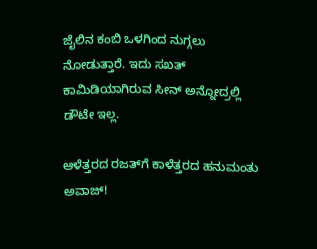ಜೈಲಿನ ಕಂಬಿ ಒಳಗಿಂದ ನುಗ್ಗಲು ನೋಡುತ್ತಾರೆ. ಇದು ಸಖತ್‌ ಕಾಮಿಡಿಯಾಗಿರುವ ಸೀನ್ ಅನ್ನೋದ್ರಲ್ಲಿ ಡೌಟೇ ಇಲ್ಲ.

ಆಳೆತ್ತರದ ರಜತ್‌ಗೆ ಕಾಳೆತ್ತರದ ಹನುಮಂತು ಅವಾಜ್‌!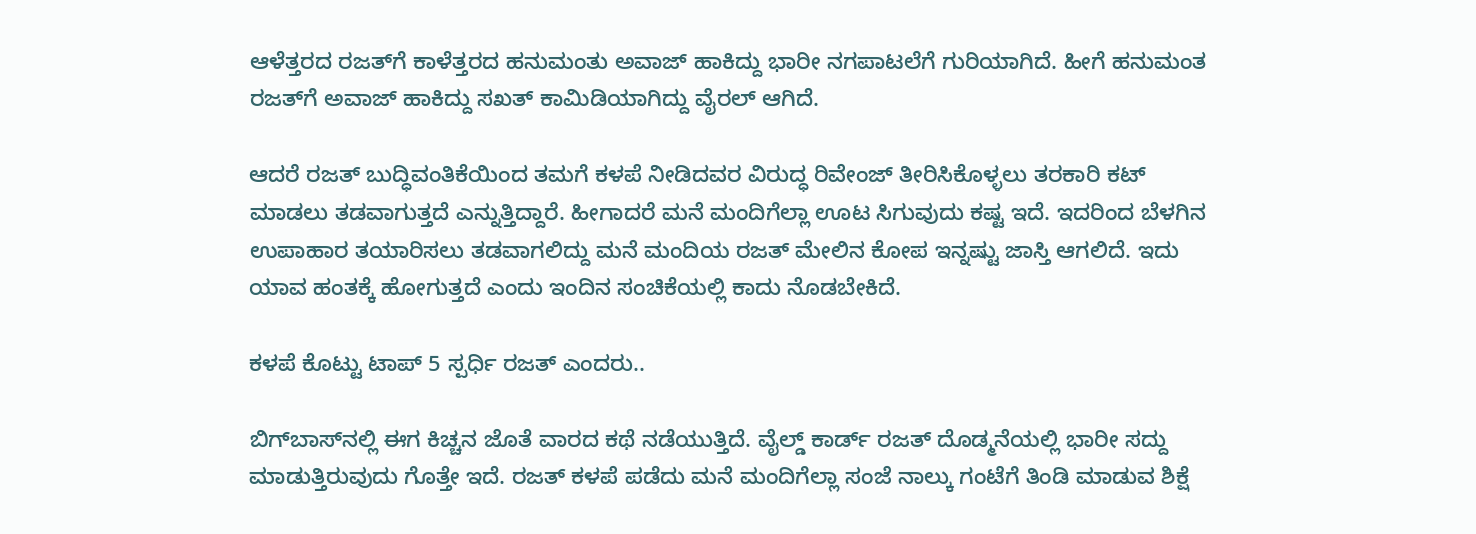ಆಳೆತ್ತರದ ರಜತ್‌ಗೆ ಕಾಳೆತ್ತರದ ಹನುಮಂತು ಅವಾಜ್‌ ಹಾಕಿದ್ದು ಭಾರೀ ನಗಪಾಟಲೆಗೆ ಗುರಿಯಾಗಿದೆ. ಹೀಗೆ ಹನುಮಂತ ರಜತ್‌ಗೆ ಅವಾಜ್‌ ಹಾಕಿದ್ದು ಸಖತ್ ಕಾಮಿಡಿಯಾಗಿದ್ದು ವೈರಲ್ ಆಗಿದೆ.

ಆದರೆ ರಜತ್ ಬುದ್ಧಿವಂತಿಕೆಯಿಂದ ತಮಗೆ ಕಳಪೆ ನೀಡಿದವರ ವಿರುದ್ಧ ರಿವೇಂಜ್‌ ತೀರಿಸಿಕೊಳ್ಳಲು ತರಕಾರಿ ಕಟ್ ಮಾಡಲು ತಡವಾಗುತ್ತದೆ ಎನ್ನುತ್ತಿದ್ದಾರೆ. ಹೀಗಾದರೆ ಮನೆ ಮಂದಿಗೆಲ್ಲಾ ಊಟ ಸಿಗುವುದು ಕಷ್ಟ ಇದೆ. ಇದರಿಂದ ಬೆಳಗಿನ ಉಪಾಹಾರ ತಯಾರಿಸಲು ತಡವಾಗಲಿದ್ದು ಮನೆ ಮಂದಿಯ ರಜತ್‌ ಮೇಲಿನ ಕೋಪ ಇನ್ನಷ್ಟು ಜಾಸ್ತಿ ಆಗಲಿದೆ. ಇದು ಯಾವ ಹಂತಕ್ಕೆ ಹೋಗುತ್ತದೆ ಎಂದು ಇಂದಿನ ಸಂಚಿಕೆಯಲ್ಲಿ ಕಾದು ನೊಡಬೇಕಿದೆ.

ಕಳಪೆ ಕೊಟ್ಟು ಟಾಪ್ 5 ಸ್ಪರ್ಧಿ ರಜತ್ ಎಂದರು..

ಬಿಗ್‌ಬಾಸ್‌ನಲ್ಲಿ ಈಗ ಕಿಚ್ಚನ ಜೊತೆ ವಾರದ ಕಥೆ ನಡೆಯುತ್ತಿದೆ. ವೈಲ್ಡ್ ಕಾರ್ಡ್ ರಜತ್ ದೊಡ್ಮನೆಯಲ್ಲಿ ಭಾರೀ ಸದ್ದು ಮಾಡುತ್ತಿರುವುದು ಗೊತ್ತೇ ಇದೆ. ರಜತ್ ಕಳಪೆ ಪಡೆದು ಮನೆ ಮಂದಿಗೆಲ್ಲಾ ಸಂಜೆ ನಾಲ್ಕು ಗಂಟೆಗೆ ತಿಂಡಿ ಮಾಡುವ ಶಿಕ್ಷೆ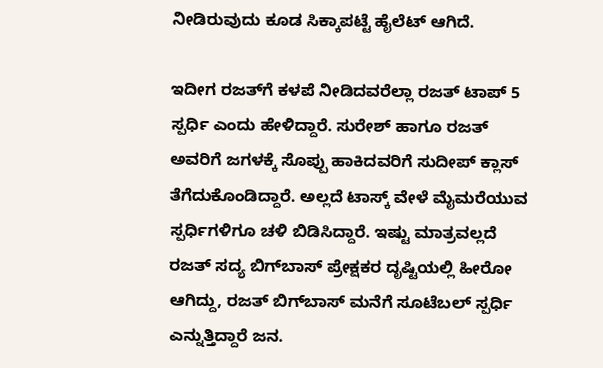ನೀಡಿರುವುದು ಕೂಡ ಸಿಕ್ಕಾಪಟ್ಟೆ ಹೈಲೆಟ್ ಆಗಿದೆ.

ಇದೀಗ ರಜತ್‌ಗೆ ಕಳಪೆ ನೀಡಿದವರೆಲ್ಲಾ ರಜತ್‌ ಟಾಪ್ 5 ಸ್ಪರ್ಧಿ ಎಂದು ಹೇಳಿದ್ದಾರೆ. ಸುರೇಶ್ ಹಾಗೂ ರಜತ್ ಅವರಿಗೆ ಜಗಳಕ್ಕೆ ಸೊಪ್ಪು ಹಾಕಿದವರಿಗೆ ಸುದೀಪ್ ಕ್ಲಾಸ್ ತೆಗೆದುಕೊಂಡಿದ್ದಾರೆ. ಅಲ್ಲದೆ ಟಾಸ್ಕ್‌ ವೇಳೆ ಮೈಮರೆಯುವ ಸ್ಪರ್ಧಿಗಳಿಗೂ ಚಳಿ ಬಿಡಿಸಿದ್ದಾರೆ. ಇಷ್ಟು ಮಾತ್ರವಲ್ಲದೆ ರಜತ್ ಸದ್ಯ ಬಿಗ್‌ಬಾಸ್‌ ಪ್ರೇಕ್ಷಕರ ದೃಷ್ಟಿಯಲ್ಲಿ ಹೀರೋ ಆಗಿದ್ದು, ರಜತ್ ಬಿಗ್‌ಬಾಸ್ ಮನೆಗೆ ಸೂಟೆಬಲ್ ಸ್ಪರ್ಧಿ ಎನ್ನುತ್ತಿದ್ದಾರೆ ಜನ.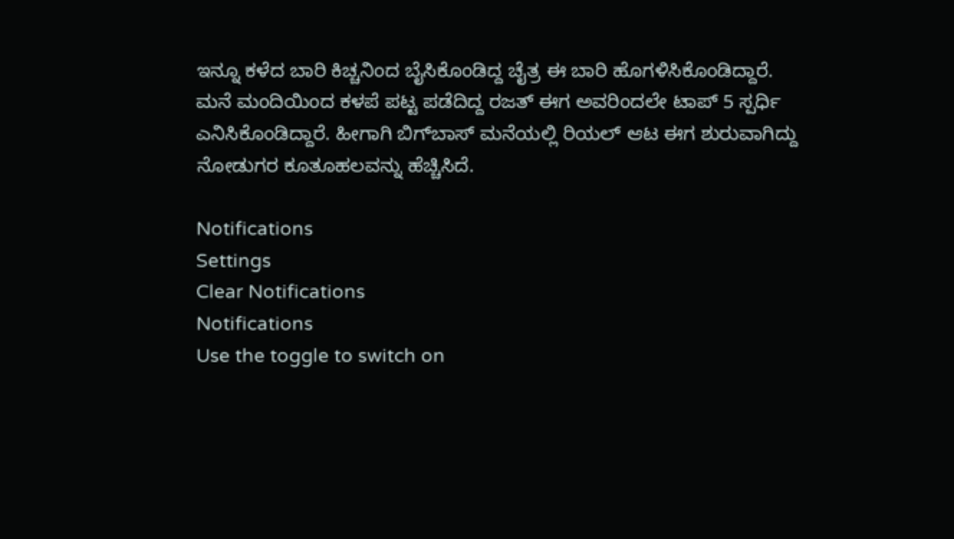ಇನ್ನೂ ಕಳೆದ ಬಾರಿ ಕಿಚ್ಚನಿಂದ ಬೈಸಿಕೊಂಡಿದ್ದ ಚೈತ್ರ ಈ ಬಾರಿ ಹೊಗಳಿಸಿಕೊಂಡಿದ್ದಾರೆ. ಮನೆ ಮಂದಿಯಿಂದ ಕಳಪೆ ಪಟ್ಟ ಪಡೆದಿದ್ದ ರಜತ್ ಈಗ ಅವರಿಂದಲೇ ಟಾಪ್ 5 ಸ್ಪರ್ಧಿ ಎನಿಸಿಕೊಂಡಿದ್ದಾರೆ. ಹೀಗಾಗಿ ಬಿಗ್‌ಬಾಸ್‌ ಮನೆಯಲ್ಲಿ ರಿಯಲ್ ಆಟ ಈಗ ಶುರುವಾಗಿದ್ದು ನೋಡುಗರ ಕೂತೂಹಲವನ್ನು ಹೆಚ್ಚಿಸಿದೆ.

Notifications
Settings
Clear Notifications
Notifications
Use the toggle to switch on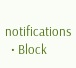notifications
  • Block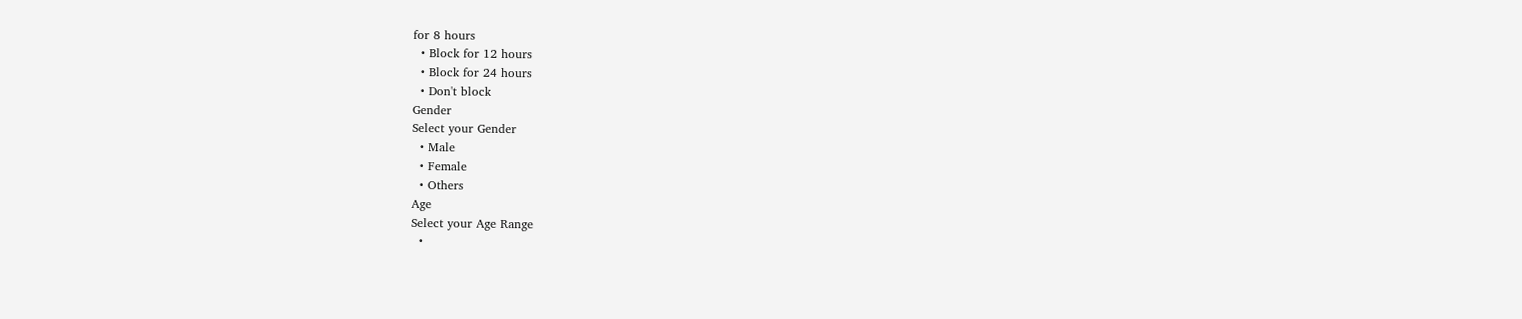for 8 hours
  • Block for 12 hours
  • Block for 24 hours
  • Don't block
Gender
Select your Gender
  • Male
  • Female
  • Others
Age
Select your Age Range
  •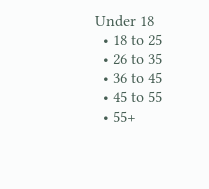Under 18
  • 18 to 25
  • 26 to 35
  • 36 to 45
  • 45 to 55
  • 55+